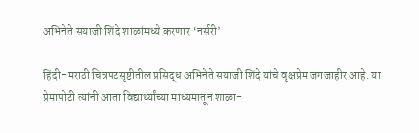अभिनेते सयाजी शिंदे शाळांमध्ये करणार ‘नर्सरी’

हिंदी-मराठी चित्रपटसृष्टीतील प्रसिद्ध अभिनेते सयाजी शिंदे यांचे वृक्षप्रेम जगजाहीर आहे. या प्रेमापोटी त्यांनी आता विद्यार्थ्यांच्या माध्यमातून शाळा-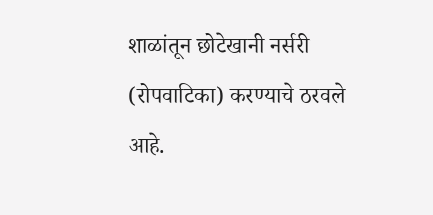शाळांतून छोटेखानी नर्सरी (रोपवाटिका) करण्याचे ठरवले आहे.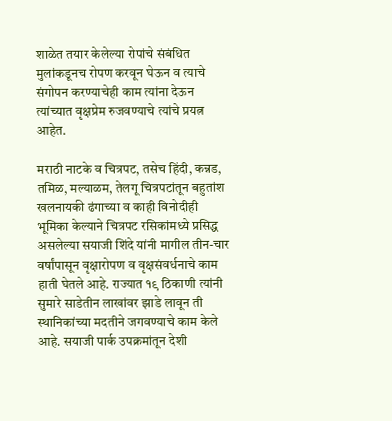शाळेत तयार केलेल्या रोपांचे संबंधित मुलांकडूनच रोपण करवून घेऊन व त्याचे संगोपन करण्याचेही काम त्यांना देऊन त्यांच्यात वृक्षप्रेम रुजवण्याचे त्यांचे प्रयत्न आहेत.

मराठी नाटके व चित्रपट, तसेच हिंदी, कन्नड, तमिळ, मल्याळम, तेलगू चित्रपटांतून बहुतांश खलनायकी ढंगाच्या व काही विनोदीही भूमिका केल्याने चित्रपट रसिकांमध्ये प्रसिद्ध असलेल्या सयाजी शिंदे यांनी मागील तीन-चार वर्षांपासून वृक्षारोपण व वृक्षसंवर्धनाचे काम हाती घेतले आहे. राज्यात १९ ठिकाणी त्यांनी सुमारे साडेतीन लाखांवर झाडे लावून ती स्थानिकांच्या मदतीने जगवण्याचे काम केले आहे. सयाजी पार्क उपक्रमांतून देशी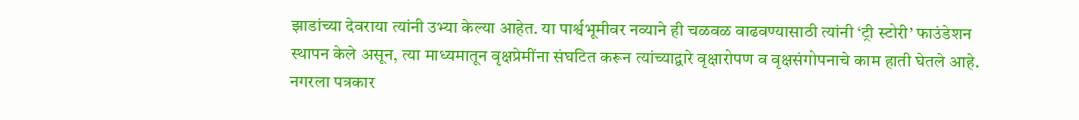झाडांच्या देवराया त्यांनी उभ्या केल्या आहेत. या पार्श्वभूमीवर नव्याने ही चळवळ वाढवण्यासाठी त्यांनी ‘ट्री स्टोरी’ फाउंडेशन स्थापन केले असून, त्या माध्यमातून वृक्षप्रेमींना संघटित करून त्यांच्याद्वारे वृक्षारोपण व वृक्षसंगोपनाचे काम हाती घेतले आहे. नगरला पत्रकार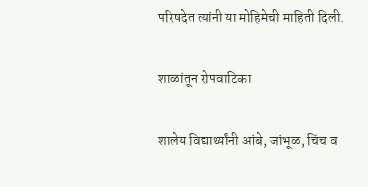परिषदेत त्यांनी या मोहिमेची माहिती दिली.

शाळांतून रोपवाटिका

शालेय विद्यार्थ्यांनी आंबे, जांभूळ, चिंच व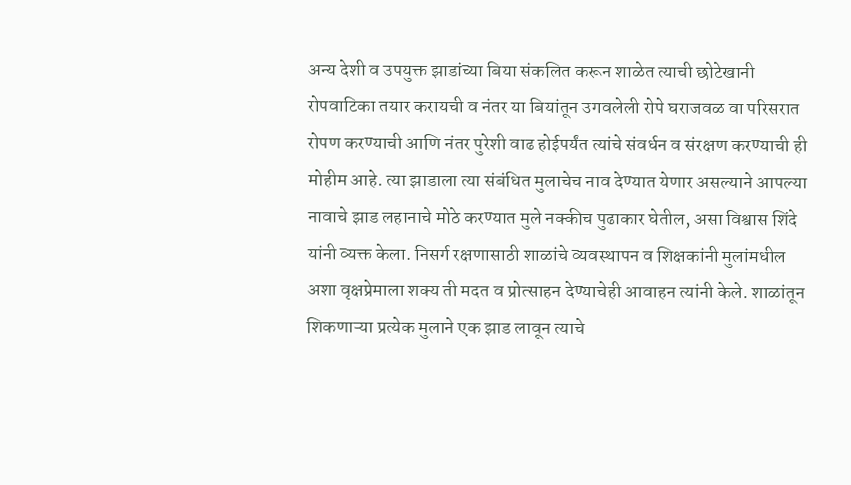अन्य देशी व उपयुक्त झाडांच्या बिया संकलित करून शाळेत त्याची छोटेखानी रोपवाटिका तयार करायची व नंतर या बियांतून उगवलेली रोपे घराजवळ वा परिसरात रोपण करण्याची आणि नंतर पुरेशी वाढ होईपर्यंत त्यांचे संवर्धन व संरक्षण करण्याची ही मोहीम आहे. त्या झाडाला त्या संबंधित मुलाचेच नाव देण्यात येणार असल्याने आपल्या नावाचे झाड लहानाचे मोठे करण्यात मुले नक्कीच पुढाकार घेतील, असा विश्वास शिंदे यांनी व्यक्त केला. निसर्ग रक्षणासाठी शाळांचे व्यवस्थापन व शिक्षकांनी मुलांमधील अशा वृक्षप्रेमाला शक्य ती मदत व प्रोत्साहन देण्याचेही आवाहन त्यांनी केले. शाळांतून शिकणाऱ्या प्रत्येक मुलाने एक झाड लावून त्याचे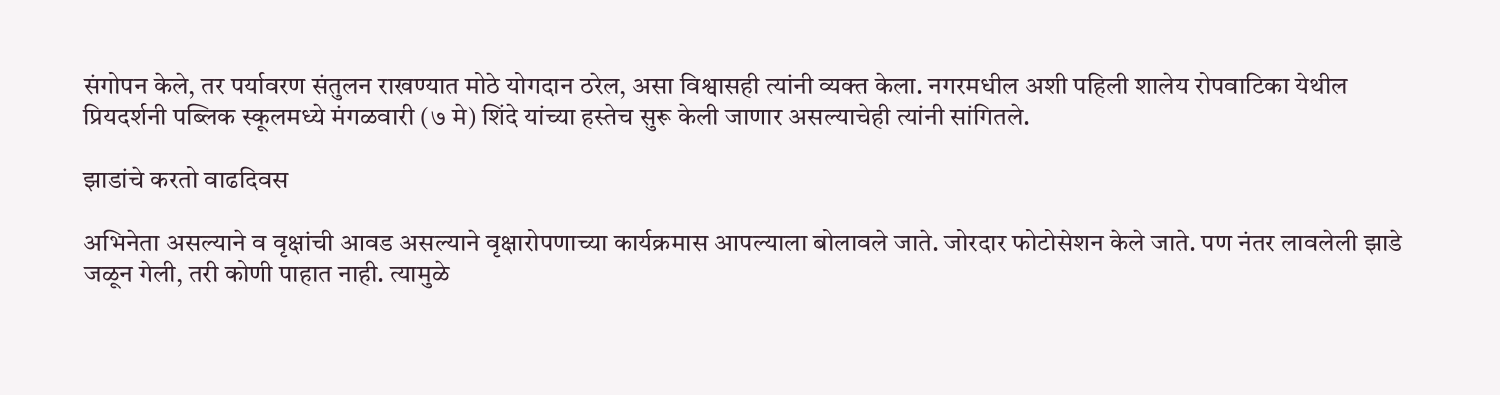संगोपन केले, तर पर्यावरण संतुलन राखण्यात मोठे योगदान ठरेल, असा विश्वासही त्यांनी व्यक्त केला. नगरमधील अशी पहिली शालेय रोपवाटिका येथील प्रियदर्शनी पब्लिक स्कूलमध्ये मंगळवारी (७ मे) शिंदे यांच्या हस्तेच सुरू केली जाणार असल्याचेही त्यांनी सांगितले.

झाडांचे करतो वाढदिवस

अभिनेता असल्याने व वृक्षांची आवड असल्याने वृक्षारोपणाच्या कार्यक्रमास आपल्याला बोलावले जाते. जोरदार फोटोसेशन केले जाते. पण नंतर लावलेली झाडे जळून गेली, तरी कोणी पाहात नाही. त्यामुळे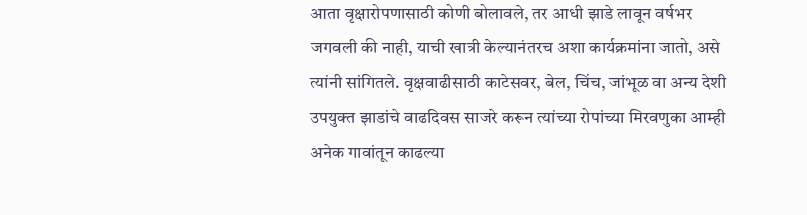आता वृक्षारोपणासाठी कोणी बोलावले, तर आधी झाडे लावून वर्षभर जगवली की नाही, याची खात्री केल्यानंतरच अशा कार्यक्रमांना जातो, असे त्यांनी सांगितले. वृक्षवाढीसाठी काटेसवर, बेल, चिंच, जांभूळ वा अन्य देशी उपयुक्त झाडांचे वाढदिवस साजरे करून त्यांच्या रोपांच्या मिरवणुका आम्ही अनेक गावांतून काढल्या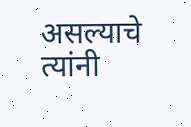असल्याचे त्यांनी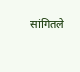सांगितले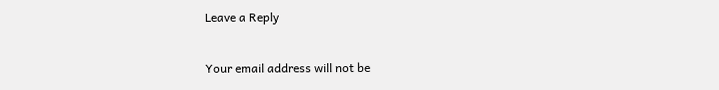Leave a Reply

Your email address will not be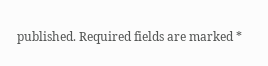published. Required fields are marked *